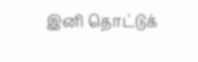இனி தொட்டுக்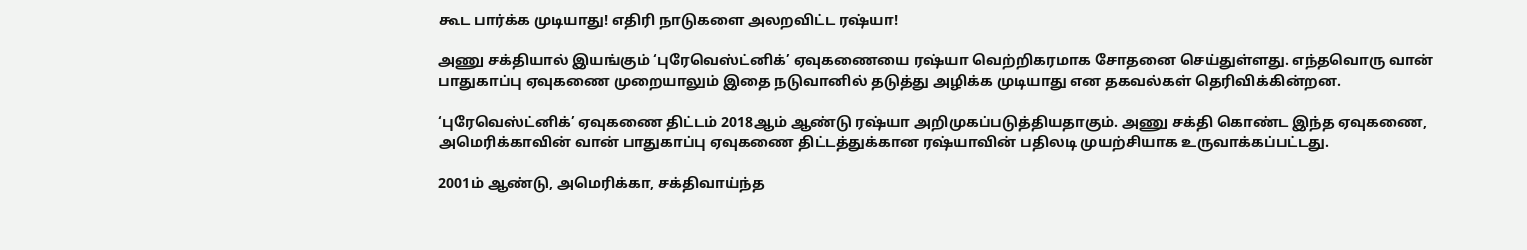கூட பார்க்க முடியாது! எதிரி நாடுகளை அலறவிட்ட ரஷ்யா!

அணு சக்தியால் இயங்கும் ‘புரேவெஸ்ட்னிக்’ ஏவுகணையை ரஷ்யா வெற்றிகரமாக சோதனை செய்துள்ளது. எந்தவொரு வான் பாதுகாப்பு ஏவுகணை முறையாலும் இதை நடுவானில் தடுத்து அழிக்க முடியாது என தகவல்கள் தெரிவிக்கின்றன.

‘புரேவெஸ்ட்னிக்’ ஏவுகணை திட்டம் 2018ஆம் ஆண்டு ரஷ்யா அறிமுகப்படுத்தியதாகும். அணு சக்தி கொண்ட இந்த ஏவுகணை, அமெரிக்காவின் வான் பாதுகாப்பு ஏவுகணை திட்டத்துக்கான ரஷ்யாவின் பதிலடி முயற்சியாக உருவாக்கப்பட்டது.

2001ம் ஆண்டு, அமெரிக்கா, சக்திவாய்ந்த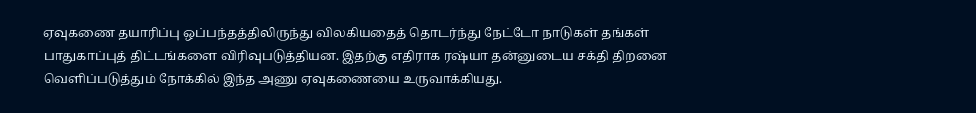ஏவுகணை தயாரிப்பு ஒப்பந்தத்திலிருந்து விலகியதைத் தொடர்ந்து நேட்டோ நாடுகள் தங்கள் பாதுகாப்புத் திட்டங்களை விரிவுபடுத்தியன. இதற்கு எதிராக ரஷ்யா தன்னுடைய சக்தி திறனை வெளிப்படுத்தும் நோக்கில் இந்த அணு ஏவுகணையை உருவாக்கியது.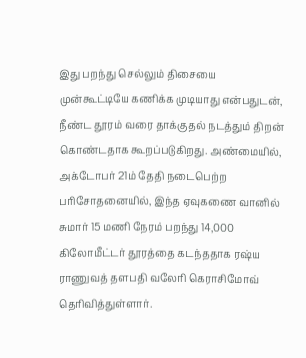இது பறந்து செல்லும் திசையை முன்கூட்டியே கணிக்க முடியாது என்பதுடன், நீண்ட தூரம் வரை தாக்குதல் நடத்தும் திறன் கொண்டதாக கூறப்படுகிறது. அண்மையில், அக்டோபர் 21ம் தேதி நடைபெற்ற பரிசோதனையில், இந்த ஏவுகணை வானில் சுமார் 15 மணி நேரம் பறந்து 14,000 கிலோமீட்டர் தூரத்தை கடந்ததாக ரஷ்ய ராணுவத் தளபதி வலேரி கெராசிமோவ் தெரிவித்துள்ளார்.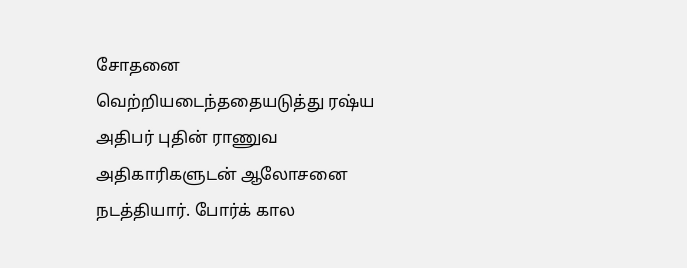சோதனை வெற்றியடைந்ததையடுத்து ரஷ்ய அதிபர் புதின் ராணுவ அதிகாரிகளுடன் ஆலோசனை நடத்தியார். போர்க் கால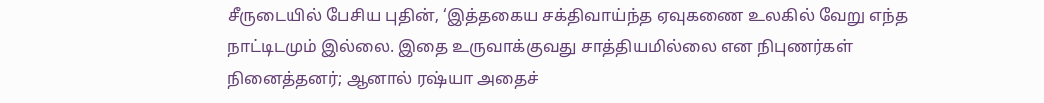சீருடையில் பேசிய புதின், ‘இத்தகைய சக்திவாய்ந்த ஏவுகணை உலகில் வேறு எந்த நாட்டிடமும் இல்லை. இதை உருவாக்குவது சாத்தியமில்லை என நிபுணர்கள் நினைத்தனர்; ஆனால் ரஷ்யா அதைச்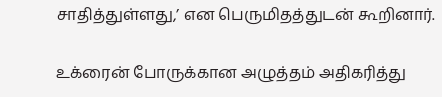சாதித்துள்ளது,’ என பெருமிதத்துடன் கூறினார்.

உக்ரைன் போருக்கான அழுத்தம் அதிகரித்து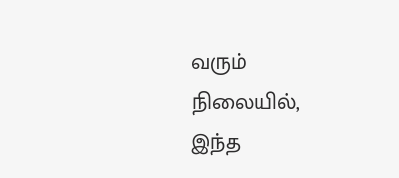வரும் நிலையில், இந்த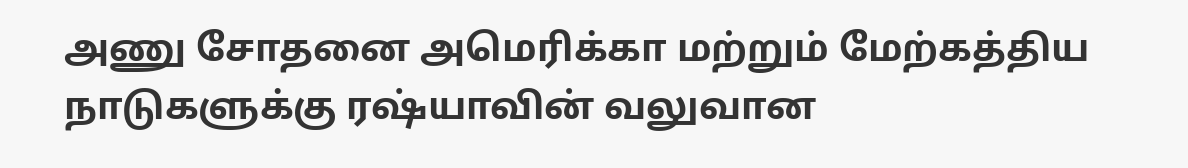அணு சோதனை அமெரிக்கா மற்றும் மேற்கத்திய நாடுகளுக்கு ரஷ்யாவின் வலுவான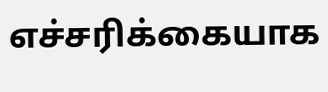எச்சரிக்கையாக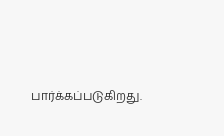பார்க்கப்படுகிறது.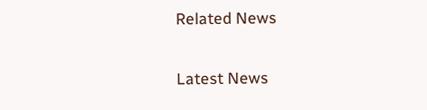Related News

Latest News